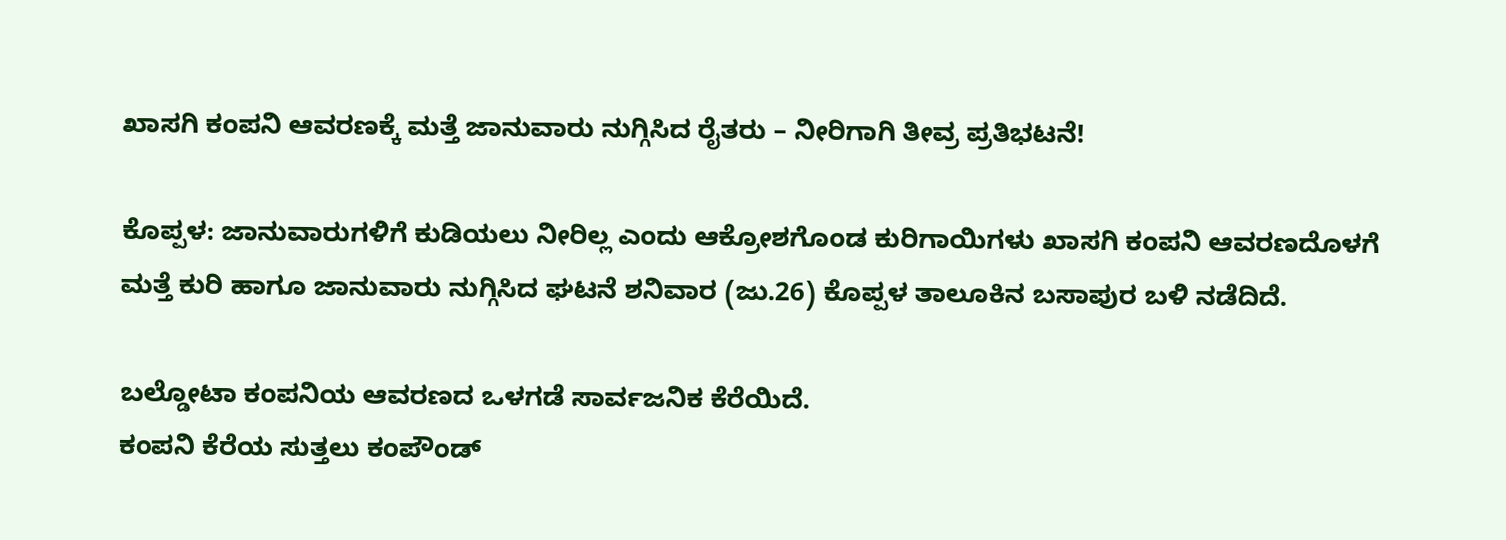ಖಾಸಗಿ ಕಂಪನಿ ಆವರಣಕ್ಕೆ ಮತ್ತೆ ಜಾನುವಾರು ನುಗ್ಗಿಸಿದ ರೈತರು – ನೀರಿಗಾಗಿ ತೀವ್ರ ಪ್ರತಿಭಟನೆ!

ಕೊಪ್ಪಳ: ಜಾನುವಾರುಗಳಿಗೆ ಕುಡಿಯಲು ನೀರಿಲ್ಲ ಎಂದು ಆಕ್ರೋಶಗೊಂಡ ಕುರಿಗಾಯಿಗಳು ಖಾಸಗಿ ಕಂಪನಿ ಆವರಣದೊಳಗೆ ಮತ್ತೆ ಕುರಿ ಹಾಗೂ ಜಾನುವಾರು ನುಗ್ಗಿಸಿದ ಘಟನೆ ಶನಿವಾರ (ಜು.26) ಕೊಪ್ಪಳ ತಾಲೂಕಿನ ಬಸಾಪುರ ಬಳಿ ನಡೆದಿದೆ.

ಬಲ್ಡೋಟಾ ಕಂಪನಿಯ ಆವರಣದ ಒಳಗಡೆ ಸಾರ್ವಜನಿಕ ಕೆರೆಯಿದೆ.
ಕಂಪನಿ ಕೆರೆಯ ಸುತ್ತಲು ಕಂಪೌಂಡ್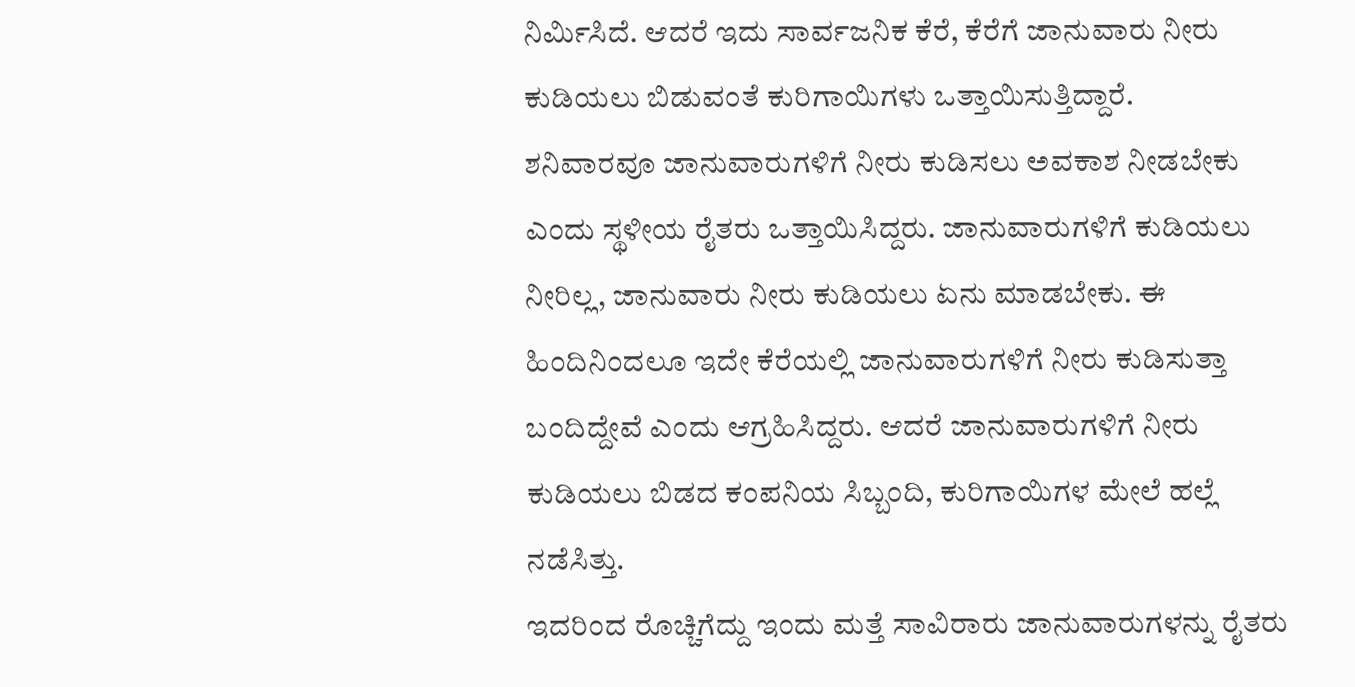ನಿರ್ಮಿಸಿದೆ. ಆದರೆ ಇದು ಸಾರ್ವಜನಿಕ ಕೆರೆ, ಕೆರೆಗೆ ಜಾನುವಾರು ನೀರು ಕುಡಿಯಲು ಬಿಡುವಂತೆ ಕುರಿಗಾಯಿಗಳು ಒತ್ತಾಯಿಸುತ್ತಿದ್ದಾರೆ.
ಶನಿವಾರವೂ ಜಾನುವಾರುಗಳಿಗೆ ನೀರು ಕುಡಿಸಲು ಅವಕಾಶ ನೀಡಬೇಕು ಎಂದು ಸ್ಥಳೀಯ ರೈತರು ಒತ್ತಾಯಿಸಿದ್ದರು. ಜಾನುವಾರುಗಳಿಗೆ ಕುಡಿಯಲು ನೀರಿಲ್ಲ, ಜಾನುವಾರು ನೀರು ಕುಡಿಯಲು ಏನು ಮಾಡಬೇಕು. ಈ ಹಿಂದಿನಿಂದಲೂ ಇದೇ ಕೆರೆಯಲ್ಲಿ ಜಾನುವಾರುಗಳಿಗೆ ನೀರು ಕುಡಿಸುತ್ತಾ ಬಂದಿದ್ದೇವೆ ಎಂದು ಆಗ್ರಹಿಸಿದ್ದರು. ಆದರೆ ಜಾನುವಾರುಗಳಿಗೆ ನೀರು ಕುಡಿಯಲು ಬಿಡದ ಕಂಪನಿಯ ಸಿಬ್ಬಂದಿ, ಕುರಿಗಾಯಿಗಳ ಮೇಲೆ ಹಲ್ಲೆ ನಡೆಸಿತ್ತು.
ಇದರಿಂದ ರೊಚ್ಚಿಗೆದ್ದು ಇಂದು ಮತ್ತೆ ಸಾವಿರಾರು ಜಾನುವಾರುಗಳನ್ನು ರೈತರು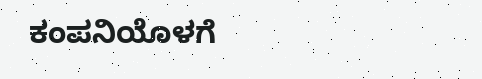ಕಂಪನಿಯೊಳಗೆ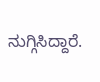ನುಗ್ಗಿಸಿದ್ದಾರೆ.